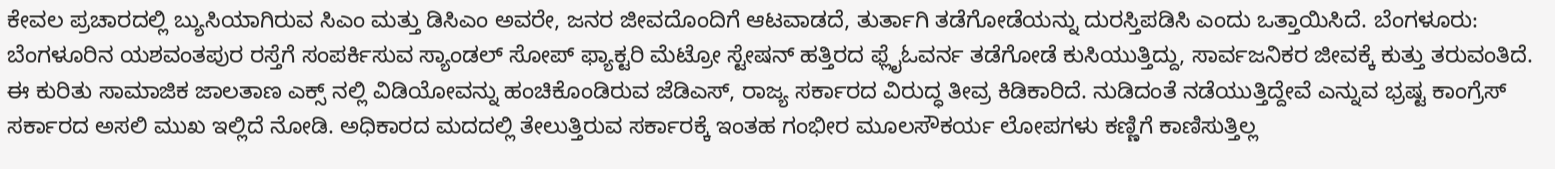ಕೇವಲ ಪ್ರಚಾರದಲ್ಲಿ ಬ್ಯುಸಿಯಾಗಿರುವ ಸಿಎಂ ಮತ್ತು ಡಿಸಿಎಂ ಅವರೇ, ಜನರ ಜೀವದೊಂದಿಗೆ ಆಟವಾಡದೆ, ತುರ್ತಾಗಿ ತಡೆಗೋಡೆಯನ್ನು ದುರಸ್ತಿಪಡಿಸಿ ಎಂದು ಒತ್ತಾಯಿಸಿದೆ. ಬೆಂಗಳೂರು: ಬೆಂಗಳೂರಿನ ಯಶವಂತಪುರ ರಸ್ತೆಗೆ ಸಂಪರ್ಕಿಸುವ ಸ್ಯಾಂಡಲ್ ಸೋಪ್ ಫ್ಯಾಕ್ಟರಿ ಮೆಟ್ರೋ ಸ್ಟೇಷನ್ ಹತ್ತಿರದ ಫ್ಲೈಓವರ್ನ ತಡೆಗೋಡೆ ಕುಸಿಯುತ್ತಿದ್ದು, ಸಾರ್ವಜನಿಕರ ಜೀವಕ್ಕೆ ಕುತ್ತು ತರುವಂತಿದೆ. ಈ ಕುರಿತು ಸಾಮಾಜಿಕ ಜಾಲತಾಣ ಎಕ್ಸ್ ನಲ್ಲಿ ವಿಡಿಯೋವನ್ನು ಹಂಚಿಕೊಂಡಿರುವ ಜೆಡಿಎಸ್, ರಾಜ್ಯ ಸರ್ಕಾರದ ವಿರುದ್ಧ ತೀವ್ರ ಕಿಡಿಕಾರಿದೆ. ನುಡಿದಂತೆ ನಡೆಯುತ್ತಿದ್ದೇವೆ ಎನ್ನುವ ಭ್ರಷ್ಟ ಕಾಂಗ್ರೆಸ್ ಸರ್ಕಾರದ ಅಸಲಿ ಮುಖ ಇಲ್ಲಿದೆ ನೋಡಿ. ಅಧಿಕಾರದ ಮದದಲ್ಲಿ ತೇಲುತ್ತಿರುವ ಸರ್ಕಾರಕ್ಕೆ ಇಂತಹ ಗಂಭೀರ ಮೂಲಸೌಕರ್ಯ ಲೋಪಗಳು ಕಣ್ಣಿಗೆ ಕಾಣಿಸುತ್ತಿಲ್ಲ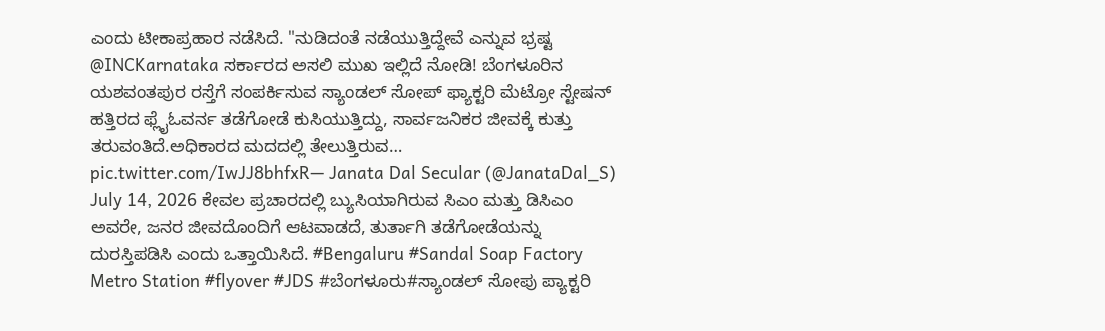ಎಂದು ಟೀಕಾಪ್ರಹಾರ ನಡೆಸಿದೆ. "ನುಡಿದಂತೆ ನಡೆಯುತ್ತಿದ್ದೇವೆ ಎನ್ನುವ ಭ್ರಷ್ಟ @INCKarnataka ಸರ್ಕಾರದ ಅಸಲಿ ಮುಖ ಇಲ್ಲಿದೆ ನೋಡಿ! ಬೆಂಗಳೂರಿನ ಯಶವಂತಪುರ ರಸ್ತೆಗೆ ಸಂಪರ್ಕಿಸುವ ಸ್ಯಾಂಡಲ್ ಸೋಪ್ ಫ್ಯಾಕ್ಟರಿ ಮೆಟ್ರೋ ಸ್ಟೇಷನ್ ಹತ್ತಿರದ ಫ್ಲೈಓವರ್ನ ತಡೆಗೋಡೆ ಕುಸಿಯುತ್ತಿದ್ದು, ಸಾರ್ವಜನಿಕರ ಜೀವಕ್ಕೆ ಕುತ್ತು ತರುವಂತಿದೆ.ಅಧಿಕಾರದ ಮದದಲ್ಲಿ ತೇಲುತ್ತಿರುವ… pic.twitter.com/IwJJ8bhfxR— Janata Dal Secular (@JanataDal_S) July 14, 2026 ಕೇವಲ ಪ್ರಚಾರದಲ್ಲಿ ಬ್ಯುಸಿಯಾಗಿರುವ ಸಿಎಂ ಮತ್ತು ಡಿಸಿಎಂ ಅವರೇ, ಜನರ ಜೀವದೊಂದಿಗೆ ಆಟವಾಡದೆ, ತುರ್ತಾಗಿ ತಡೆಗೋಡೆಯನ್ನು ದುರಸ್ತಿಪಡಿಸಿ ಎಂದು ಒತ್ತಾಯಿಸಿದೆ. #Bengaluru #Sandal Soap Factory Metro Station #flyover #JDS #ಬೆಂಗಳೂರು#ಸ್ಯಾಂಡಲ್ ಸೋಪು ಪ್ಯಾಕ್ಟರಿ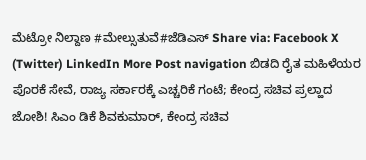ಮೆಟ್ರೋ ನಿಲ್ದಾಣ #ಮೇಲ್ಸುತುವೆ#ಜೆಡಿಎಸ್ Share via: Facebook X (Twitter) LinkedIn More Post navigation ಬಿಡದಿ ರೈತ ಮಹಿಳೆಯರ ಪೊರಕೆ ಸೇವೆ, ರಾಜ್ಯ ಸರ್ಕಾರಕ್ಕೆ ಎಚ್ಚರಿಕೆ ಗಂಟೆ; ಕೇಂದ್ರ ಸಚಿವ ಪ್ರಲ್ಹಾದ ಜೋಶಿ! ಸಿಎಂ ಡಿಕೆ ಶಿವಕುಮಾರ್, ಕೇಂದ್ರ ಸಚಿವ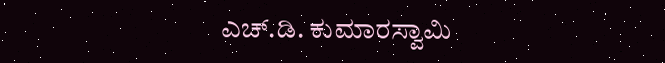ಎಚ್.ಡಿ. ಕುಮಾರಸ್ವಾಮಿ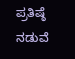ಪ್ರತಿಷ್ಠೆ ನಡುವೆ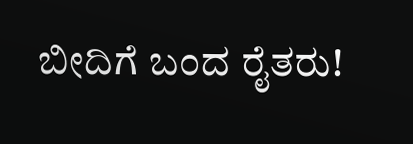ಬೀದಿಗೆ ಬಂದ ರೈತರು!